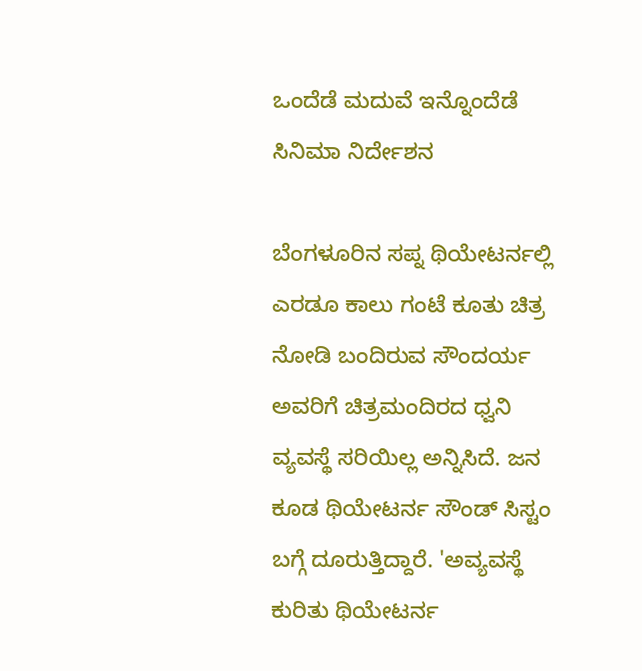ಒಂದೆಡೆ ಮದುವೆ ಇನ್ನೊಂದೆಡೆ ಸಿನಿಮಾ ನಿರ್ದೇಶನ

ಬೆಂಗಳೂರಿನ ಸಪ್ನ ಥಿಯೇಟರ್ನಲ್ಲಿ ಎರಡೂ ಕಾಲು ಗಂಟೆ ಕೂತು ಚಿತ್ರ ನೋಡಿ ಬಂದಿರುವ ಸೌಂದರ್ಯ ಅವರಿಗೆ ಚಿತ್ರಮಂದಿರದ ಧ್ವನಿ ವ್ಯವಸ್ಥೆ ಸರಿಯಿಲ್ಲ ಅನ್ನಿಸಿದೆ. ಜನ ಕೂಡ ಥಿಯೇಟರ್ನ ಸೌಂಡ್ ಸಿಸ್ಟಂ ಬಗ್ಗೆ ದೂರುತ್ತಿದ್ದಾರೆ. 'ಅವ್ಯವಸ್ಥೆ ಕುರಿತು ಥಿಯೇಟರ್ನ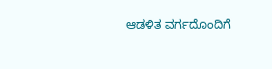ಆಡಳಿತ ವರ್ಗದೊಂದಿಗೆ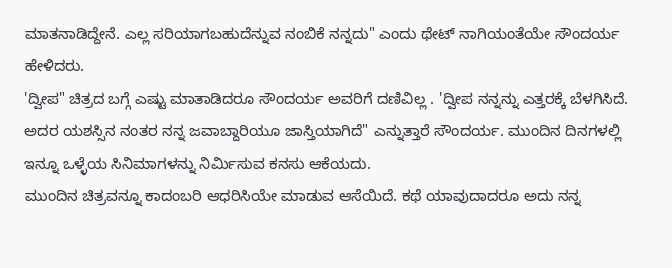ಮಾತನಾಡಿದ್ದೇನೆ. ಎಲ್ಲ ಸರಿಯಾಗಬಹುದೆನ್ನುವ ನಂಬಿಕೆ ನನ್ನದು" ಎಂದು ಥೇಟ್ ನಾಗಿಯಂತೆಯೇ ಸೌಂದರ್ಯ ಹೇಳಿದರು.
'ದ್ವೀಪ" ಚಿತ್ರದ ಬಗ್ಗೆ ಎಷ್ಟು ಮಾತಾಡಿದರೂ ಸೌಂದರ್ಯ ಅವರಿಗೆ ದಣಿವಿಲ್ಲ . 'ದ್ವೀಪ ನನ್ನನ್ನು ಎತ್ತರಕ್ಕೆ ಬೆಳಗಿಸಿದೆ. ಅದರ ಯಶಸ್ಸಿನ ನಂತರ ನನ್ನ ಜವಾಬ್ದಾರಿಯೂ ಜಾಸ್ತಿಯಾಗಿದೆ" ಎನ್ನುತ್ತಾರೆ ಸೌಂದರ್ಯ. ಮುಂದಿನ ದಿನಗಳಲ್ಲಿ ಇನ್ನೂ ಒಳ್ಳೆಯ ಸಿನಿಮಾಗಳನ್ನು ನಿರ್ಮಿಸುವ ಕನಸು ಆಕೆಯದು.
ಮುಂದಿನ ಚಿತ್ರವನ್ನೂ ಕಾದಂಬರಿ ಆಧರಿಸಿಯೇ ಮಾಡುವ ಆಸೆಯಿದೆ. ಕಥೆ ಯಾವುದಾದರೂ ಅದು ನನ್ನ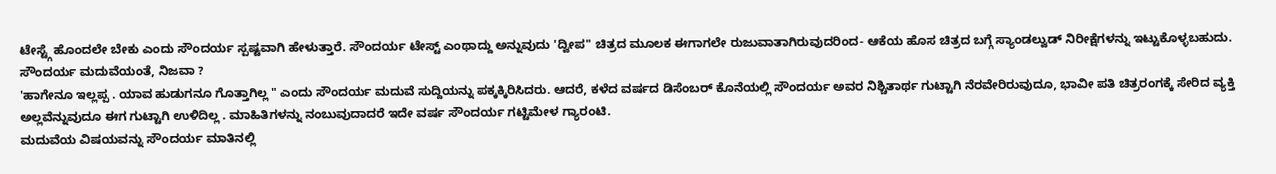ಟೇಸ್ಟ್ಗೆ ಹೊಂದಲೇ ಬೇಕು ಎಂದು ಸೌಂದರ್ಯ ಸ್ಪಷ್ಟವಾಗಿ ಹೇಳುತ್ತಾರೆ. ಸೌಂದರ್ಯ ಟೇಸ್ಟ್ ಎಂಥಾದ್ದು ಅನ್ನುವುದು 'ದ್ವೀಪ" ಚಿತ್ರದ ಮೂಲಕ ಈಗಾಗಲೇ ರುಜುವಾತಾಗಿರುವುದರಿಂದ- ಆಕೆಯ ಹೊಸ ಚಿತ್ರದ ಬಗ್ಗೆ ಸ್ಯಾಂಡಲ್ವುಡ್ ನಿರೀಕ್ಷೆಗಳನ್ನು ಇಟ್ಟುಕೊಳ್ಳಬಹುದು.
ಸೌಂದರ್ಯ ಮದುವೆಯಂತೆ, ನಿಜವಾ ?
'ಹಾಗೇನೂ ಇಲ್ಲಪ್ಪ . ಯಾವ ಹುಡುಗನೂ ಗೊತ್ತಾಗಿಲ್ಲ " ಎಂದು ಸೌಂದರ್ಯ ಮದುವೆ ಸುದ್ದಿಯನ್ನು ಪಕ್ಕಕ್ಕಿರಿಸಿದರು. ಆದರೆ, ಕಳೆದ ವರ್ಷದ ಡಿಸೆಂಬರ್ ಕೊನೆಯಲ್ಲಿ ಸೌಂದರ್ಯ ಅವರ ನಿಶ್ಚಿತಾರ್ಥ ಗುಟ್ಟಾಗಿ ನೆರವೇರಿರುವುದೂ, ಭಾವೀ ಪತಿ ಚಿತ್ರರಂಗಕ್ಕೆ ಸೇರಿದ ವ್ಯಕ್ತಿ ಅಲ್ಲವೆನ್ನುವುದೂ ಈಗ ಗುಟ್ಟಾಗಿ ಉಳಿದಿಲ್ಲ . ಮಾಹಿತಿಗಳನ್ನು ನಂಬುವುದಾದರೆ ಇದೇ ವರ್ಷ ಸೌಂದರ್ಯ ಗಟ್ಟಿಮೇಳ ಗ್ಯಾರಂಟಿ.
ಮದುವೆಯ ವಿಷಯವನ್ನು ಸೌಂದರ್ಯ ಮಾತಿನಲ್ಲಿ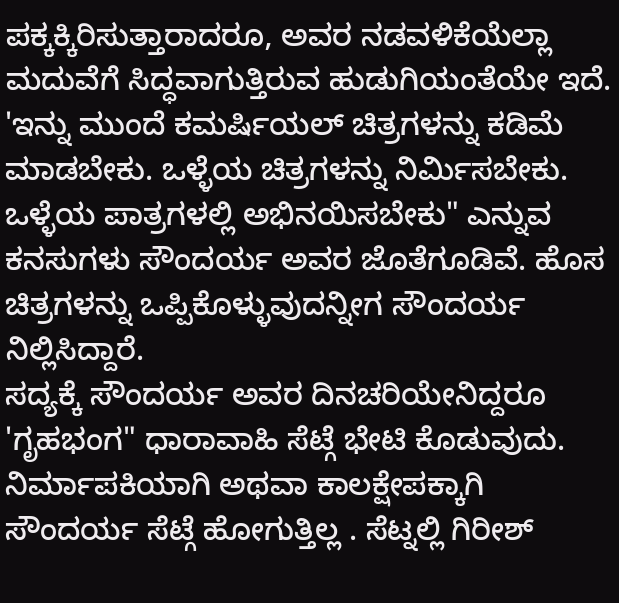ಪಕ್ಕಕ್ಕಿರಿಸುತ್ತಾರಾದರೂ, ಅವರ ನಡವಳಿಕೆಯೆಲ್ಲಾ ಮದುವೆಗೆ ಸಿದ್ಧವಾಗುತ್ತಿರುವ ಹುಡುಗಿಯಂತೆಯೇ ಇದೆ. 'ಇನ್ನು ಮುಂದೆ ಕಮರ್ಷಿಯಲ್ ಚಿತ್ರಗಳನ್ನು ಕಡಿಮೆ ಮಾಡಬೇಕು. ಒಳ್ಳೆಯ ಚಿತ್ರಗಳನ್ನು ನಿರ್ಮಿಸಬೇಕು. ಒಳ್ಳೆಯ ಪಾತ್ರಗಳಲ್ಲಿ ಅಭಿನಯಿಸಬೇಕು" ಎನ್ನುವ ಕನಸುಗಳು ಸೌಂದರ್ಯ ಅವರ ಜೊತೆಗೂಡಿವೆ. ಹೊಸ ಚಿತ್ರಗಳನ್ನು ಒಪ್ಪಿಕೊಳ್ಳುವುದನ್ನೀಗ ಸೌಂದರ್ಯ ನಿಲ್ಲಿಸಿದ್ದಾರೆ.
ಸದ್ಯಕ್ಕೆ ಸೌಂದರ್ಯ ಅವರ ದಿನಚರಿಯೇನಿದ್ದರೂ 'ಗೃಹಭಂಗ" ಧಾರಾವಾಹಿ ಸೆಟ್ಗೆ ಭೇಟಿ ಕೊಡುವುದು. ನಿರ್ಮಾಪಕಿಯಾಗಿ ಅಥವಾ ಕಾಲಕ್ಷೇಪಕ್ಕಾಗಿ ಸೌಂದರ್ಯ ಸೆಟ್ಗೆ ಹೋಗುತ್ತಿಲ್ಲ . ಸೆಟ್ನಲ್ಲಿ ಗಿರೀಶ್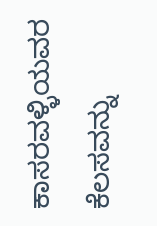ಕಾಸರವಳ್ಳಿಯವರ ಕೆಲಸವನ್ನು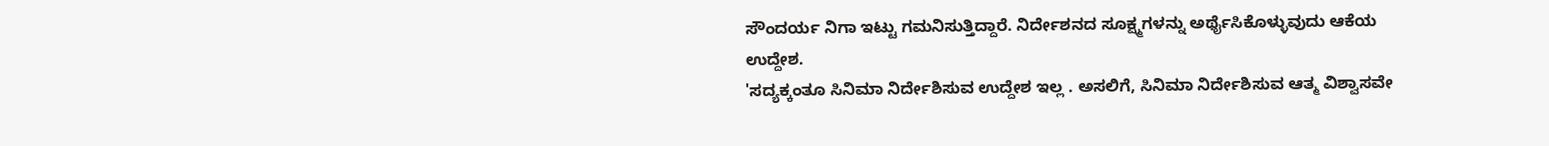ಸೌಂದರ್ಯ ನಿಗಾ ಇಟ್ಟು ಗಮನಿಸುತ್ತಿದ್ದಾರೆ. ನಿರ್ದೇಶನದ ಸೂಕ್ಷ್ಮಗಳನ್ನು ಅರ್ಥೈಸಿಕೊಳ್ಳುವುದು ಆಕೆಯ ಉದ್ದೇಶ.
'ಸದ್ಯಕ್ಕಂತೂ ಸಿನಿಮಾ ನಿರ್ದೇಶಿಸುವ ಉದ್ದೇಶ ಇಲ್ಲ . ಅಸಲಿಗೆ, ಸಿನಿಮಾ ನಿರ್ದೇಶಿಸುವ ಆತ್ಮ ವಿಶ್ವಾಸವೇ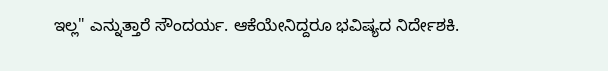ಇಲ್ಲ" ಎನ್ನುತ್ತಾರೆ ಸೌಂದರ್ಯ. ಆಕೆಯೇನಿದ್ದರೂ ಭವಿಷ್ಯದ ನಿರ್ದೇಶಕಿ.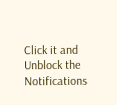Click it and Unblock the Notifications